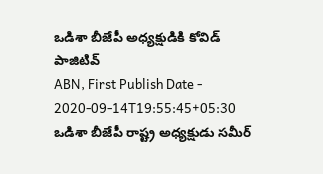ఒడిశా బీజేపీ అధ్యక్షుడికి కోవిడ్ పాజిటివ్
ABN, First Publish Date - 2020-09-14T19:55:45+05:30
ఒడిశా బీజేపీ రాష్ట్ర అధ్యక్షుడు సమీర్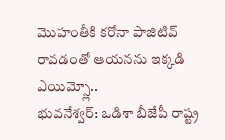మొహంతీకి కరోనా పాజిటివ్ రావడంతో ఆయనను ఇక్కడి ఎయిమ్స్లో..
భువనేశ్వర్: ఒడిశా బీజేపీ రాష్ట్ర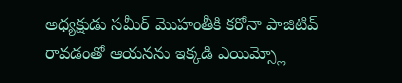అధ్యక్షుడు సమీర్ మొహంతీకి కరోనా పాజిటివ్ రావడంతో ఆయనను ఇక్కడి ఎయిమ్స్లో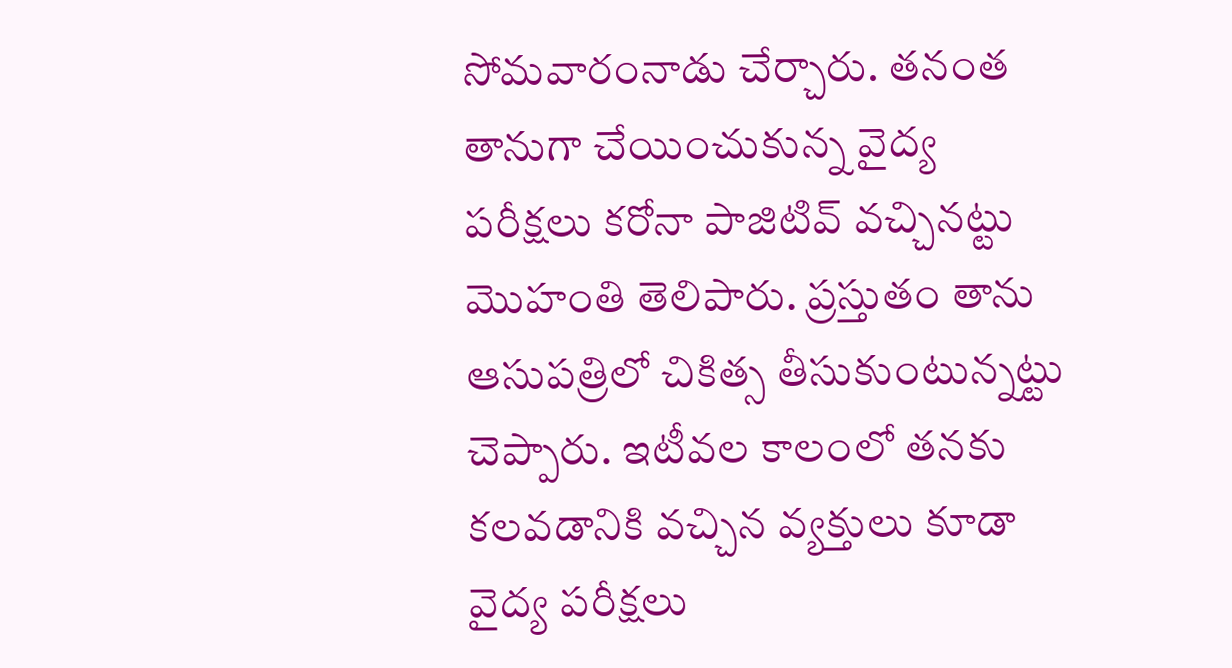సోమవారంనాడు చేర్చారు. తనంత తానుగా చేయించుకున్న వైద్య పరీక్షలు కరోనా పాజిటివ్ వచ్చినట్టు మొహంతి తెలిపారు. ప్రస్తుతం తాను ఆసుపత్రిలో చికిత్స తీసుకుంటున్నట్టు చెప్పారు. ఇటీవల కాలంలో తనకు కలవడానికి వచ్చిన వ్యక్తులు కూడా వైద్య పరీక్షలు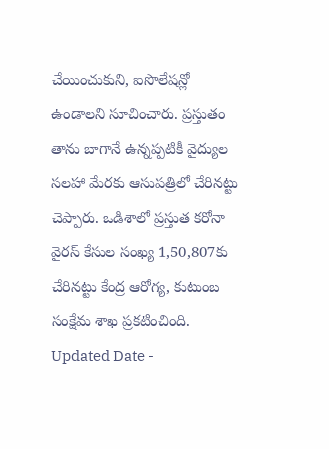చేయించుకుని, ఐసొలేషన్లో ఉండాలని సూచించారు. ప్రస్తుతం తాను బాగానే ఉన్నప్పటికీ వైద్యుల సలహా మేరకు ఆసుపత్రిలో చేరినట్టు చెప్పారు. ఒడిశాలో ప్రస్తుత కరోనా వైరస్ కేసుల సంఖ్య 1,50,807కు చేరినట్టు కేంద్ర ఆరోగ్య, కుటుంబ సంక్షేమ శాఖ ప్రకటించింది.
Updated Date -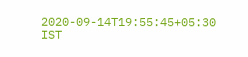2020-09-14T19:55:45+05:30 IST